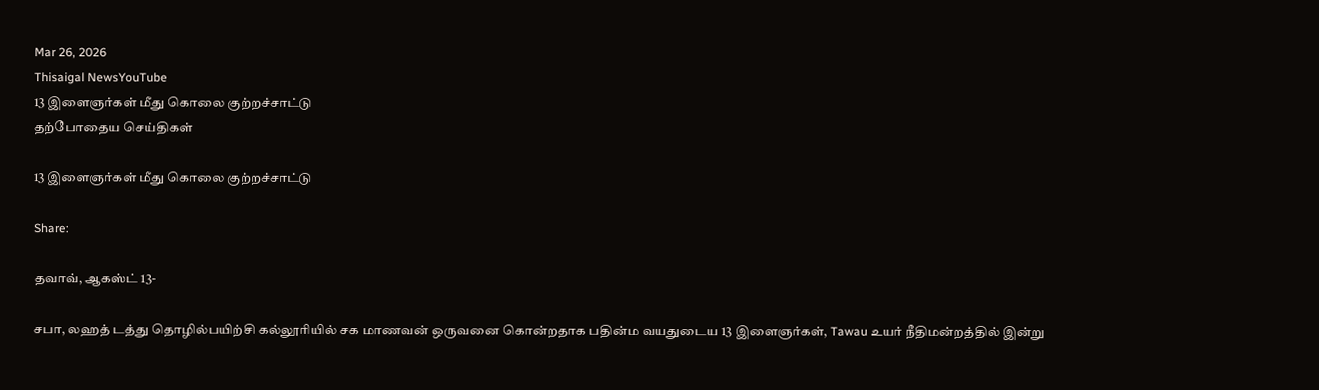Mar 26, 2026
Thisaigal NewsYouTube
13 இளைஞர்கள் மீது கொலை குற்றச்சாட்டு
தற்போதைய செய்திகள்

13 இளைஞர்கள் மீது கொலை குற்றச்சாட்டு

Share:

தவாவ், ஆகஸ்ட் 13-

சபா, லஹத் டத்து தொழில்பயிற்சி கல்லூரியில் சக மாணவன் ஒருவனை கொன்றதாக பதின்ம வயதுடைய 13 இளைஞர்கள், Tawau உயர் நீதிமன்றத்தில் இன்று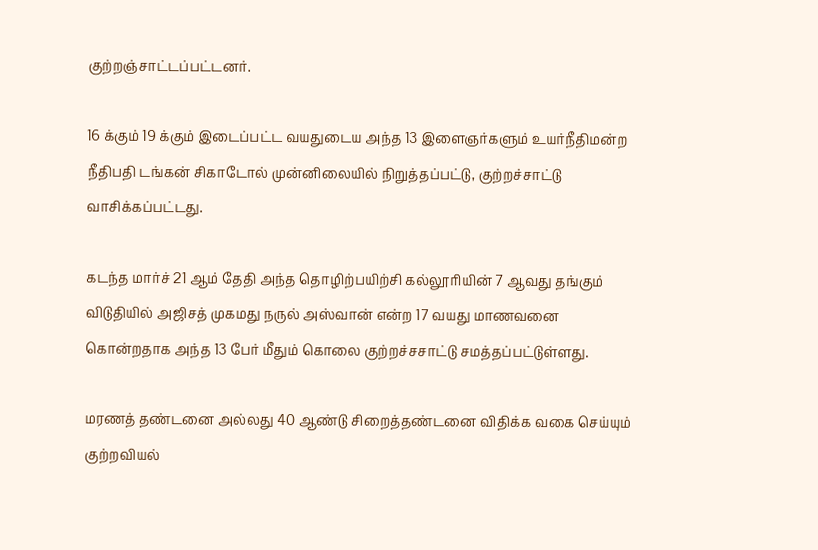குற்றஞ்சாட்டப்பட்டனர்.

16 க்கும் 19 க்கும் இடைப்பட்ட வயதுடைய அந்த 13 இளைஞர்களும் உயர்நீதிமன்ற நீதிபதி டங்கன் சிகாடோல் முன்னிலையில் நிறுத்தப்பட்டு, குற்றச்சாட்டு வாசிக்கப்பட்டது.

கடந்த மார்ச் 21 ஆம் தேதி அந்த தொழிற்பயிற்சி கல்லூரியின் 7 ஆவது தங்கும் விடுதியில் அஜிசத் முகமது நருல் அஸ்வான் என்ற 17 வயது மாணவனை கொன்றதாக அந்த 13 பேர் மீதும் கொலை குற்றச்சசாட்டு சமத்தப்பட்டுள்ளது.

மரணத் தண்டனை அல்லது 40 ஆண்டு சிறைத்தண்டனை விதிக்க வகை செய்யும் குற்றவியல்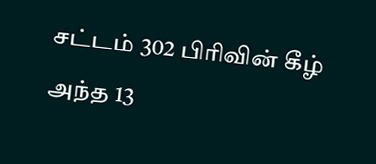சட்டம் 302 பிரிவின் கீழ் அந்த 13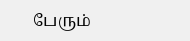பேரும்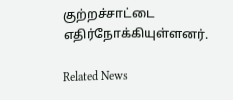குற்றச்சாட்டை எதிர்நோக்கியுள்ளனர்.

Related News